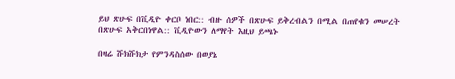ይህ ጽሁፍ በቪዲዮ ቀርቦ ነበር:: ብዙ ሰዎች በጽሁፍ ይቅረብልን በሚል በጠየቁን መሠረት በጽሁፍ አቅርበነዋል:: ቪዲዮውን ለማየት እዚህ ይጫኑ

በዛሬ ሹክሹክታ የምንዳስሰው በወያኔ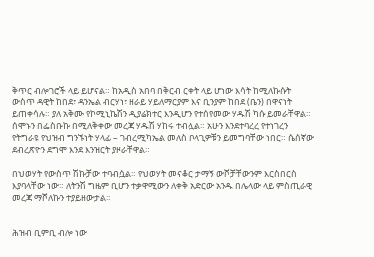ቅጥር ብሎገሮች ላይ ይሆናል። ከአዲስ አበባ በቅርብ ርቀት ላይ ሆነው እሳት ከሚለኩሱት ውስጥ ዳዊት ከበደ፣ ዳንኤል ብርሃነ፣ ዘራይ ሃይለማርያም እና ቢንያም ከበደ (ቤን) በዋናነት ይጠቀሳሉ። ያለ አቅሙ የኮሚኒኬሽን ዲያሬክተር እንዲሆን የተሰየመው ሃዱሽ ካሱ ይመራቸዋል። ሰሞኑን በፌስቡኩ በሚለቅቀው መረጃ ሃዱሽ ሃከሩ ተብሏል። አሁን እንደተባረረ የተነገረን የትግራዩ የህዝብ ግንኙነት ሃላፊ – ገብረሚካኤል መለስ ቦላጊዎቹን ይመግባቸው ነበር። ሴሰኛው ደብረጽዮን ደግሞ እንደ እንዝርት ያዞራቸዋል።

በህወሃት የውስጥ ሽኩቻው ተባብሷል። የህወሃት መናቆር ታማኝ ውሾቻቸውንም እርስበርስ እያባላቸው ነው። ለትንሽ ግዜም ቢሆን ተቃዋሚውን ለቀቅ አድርው አንዱ በሌላው ላይ ምስጢራዊ መረጃ ማሾለኩን ተያይዘውታል።


ሕዝብ ቢምቢ ብሎ ነው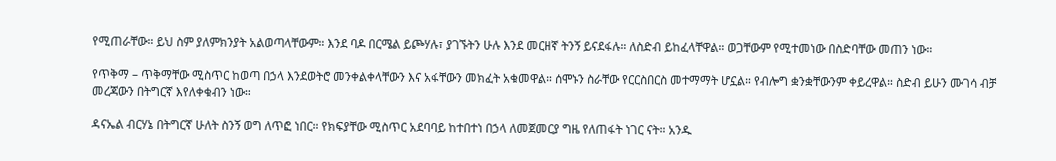የሚጠራቸው። ይህ ስም ያለምክንያት አልወጣላቸውም። እንደ ባዶ በርሜል ይጮሃሉ፣ ያገኙትን ሁሉ እንደ መርዘኛ ትንኝ ይናደፋሉ። ለስድብ ይከፈላቸዋል። ወጋቸውም የሚተመነው በስድባቸው መጠን ነው።

የጥቅማ – ጥቅማቸው ሚስጥር ከወጣ በኃላ እንደወትሮ መንቀልቀላቸውን እና አፋቸውን መክፈት አቁመዋል። ሰሞኑን ስራቸው የርርስበርስ መተማማት ሆኗል። የብሎግ ቋንቋቸውንም ቀይረዋል። ስድብ ይሁን ሙገሳ ብቻ መረጃውን በትግርኛ እየለቀቁብን ነው።

ዳናኤል ብርሃኔ በትግርኛ ሁለት ስንኝ ወግ ለጥፎ ነበር። የክፍያቸው ሚስጥር አደባባይ ከተበተነ በኃላ ለመጀመርያ ግዜ የለጠፋት ነገር ናት። አንዱ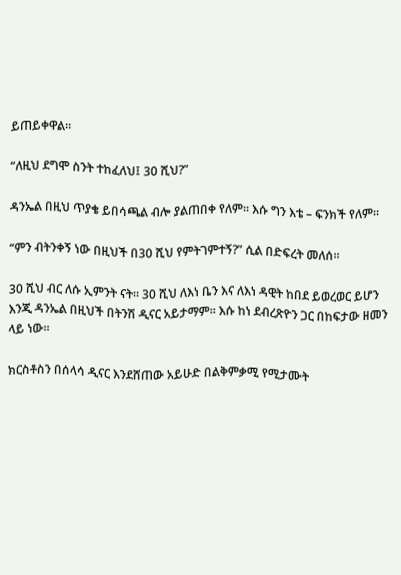ይጠይቀዋል።

“ለዚህ ደግሞ ስንት ተከፈለህ፤ 30 ሺህ?”

ዳንኤል በዚህ ጥያቄ ይበሳጫል ብሎ ያልጠበቀ የለም። እሱ ግን እቴ – ፍንክች የለም።

“ምን ብትንቀኝ ነው በዚህች በ30 ሺህ የምትገምተኝ?” ሲል በድፍረት መለሰ።

30 ሺህ ብር ለሱ ኢምንት ናት። 30 ሺህ ለእነ ቤን እና ለእነ ዳዊት ከበደ ይወረወር ይሆን እንጂ ዳንኤል በዚህች በትንሽ ዲናር አይታማም። እሱ ከነ ደብረጽዮን ጋር በከፍታው ዘመን ላይ ነው።

ክርስቶስን በሰላሳ ዲናር እንደሸጠው አይሁድ በልቅምቃሚ የሚታሙት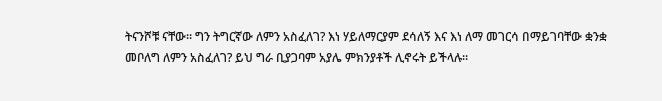ትናንሾቹ ናቸው። ግን ትግርኛው ለምን አስፈለገ? እነ ሃይለማርያም ደሳለኝ እና እነ ለማ መገርሳ በማይገባቸው ቋንቋ መቦለግ ለምን አስፈለገ? ይህ ግራ ቢያጋባም አያሌ ምክንያቶች ሊኖሩት ይችላሉ።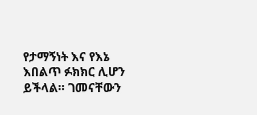የታማኝነት እና የእኔ እበልጥ ፉክክር ሊሆን ይችላል። ገመናቸውን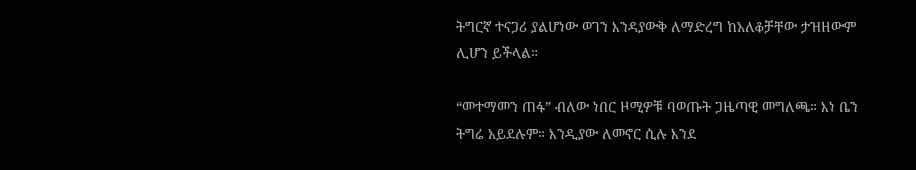ትግርኛ ተናጋሪ ያልሆነው ወገን እንዳያውቅ ለማድረግ ከአለቆቻቸው ታዝዘውም ሊሆን ይችላል።

“መተማመን ጠፋ” ብለው ነበር ዞሚዎቹ ባወጡት ጋዜጣዊ መግለጫ። እነ ቤን ትግሬ አይደሉም። እንዲያው ለመኖር ሲሉ እንደ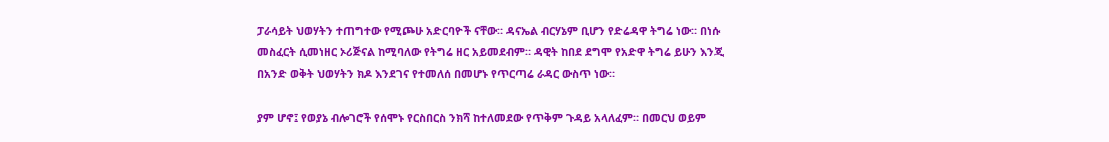ፓራሳይት ህወሃትን ተጠግተው የሚጮሁ አድርባዮች ናቸው። ዳናኤል ብርሃኔም ቢሆን የድሬዳዋ ትግሬ ነው። በነሱ መስፈርት ሲመነዘር ኦሪጅናል ከሚባለው የትግሬ ዘር አይመደብም። ዳዊት ከበደ ደግሞ የአድዋ ትግሬ ይሁን እንጂ በአንድ ወቅት ህወሃትን ክዶ እንደገና የተመለሰ በመሆኑ የጥርጣሬ ራዳር ውስጥ ነው።

ያም ሆኖ፤ የወያኔ ብሎገሮች የሰሞኑ የርስበርስ ንክሻ ከተለመደው የጥቅም ጉዳይ አላለፈም። በመርህ ወይም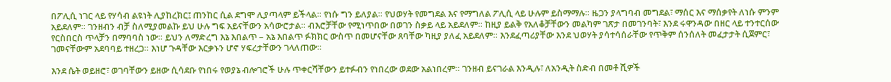በፖሊሲ ነገር ላይ የሃሳብ ልዩነት ሊያከረክር፤ ጠንከር ሲል ደግሞ ሊያጣላም ይችላል። የነሱ ግን ይለያል። የህወሃት የመግደል እና የማግለል ፖሊሲ ላይ ሁሉም ይስማማሉ። ዜጋን ያላግባብ መግደል፣ ማሰር እና ማሰቃየት ለነሱ ምንም አይደለም። ገንዘብን ብቻ ስለሚያመልኩ ይህ ሁሉ ግፍ አይናቸውን አሳውሮታል። ብእሮቻቸው የሚነጥበው በወገን ስቃይ ላይ አይደለም። ከዚያ ይልቅ የአለቆቻቸውን መልካም ገጽታ በመገንባት፣ እንደ ሩዋንዳው በዘር ላይ ተንተርሰው የርስበርስ ጥላቻን በማባባስ ነው። ይህን ለማድረግ እኔ እበልጥ – አኔ እበልጥ ፉክክር ውስጥ በመሆናቸው ጸባቸው ካዚያ ያለፈ አይደለም። እንደፈጣሪያቸው እንደ ህወሃት ያሳተሳሰራቸው የጥቅም ሰንሰለት መፈታታት ሲጀምር፣ ገመናቸውም አደባባይ ተዘረጋ። እነሆ ጉዳቸው እርቃኑን ሆኖ ሃፍረታቸውን ገላለጠው።

እንደ ሴት ወይዘሮ፣ ወገባቸውን ይዘው ሲሳደቡ የነበሩ የወያኔ ብሎገሮች ሁሉ ጥቀርሻቸውን ይተፉብን የነበረው ወደው አልነበረም። ገንዘብ ይናገራል እንዲሉ፣ ለአንዲት ስድብ በመቶ ሺዎች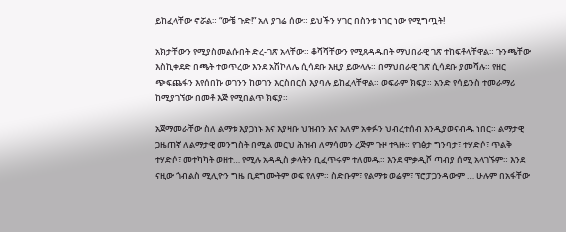ይከፈላቸው ኖሯል። “ውቼ ጉድ!” አለ ያገሬ ሰው። ይህችን ሃገር በስንቱ ነገር ነው የሚግጧት!

አክታቸውን የሚያስመልሱበት ድረ-ገጽ አላቸው። ቆሻሻቸውን የሚጸዳዱበት ማህበራዊ ገጽ ተከፍቶላቸዋል። ጉንጫቸው እስኪቀደድ በጫት ተወጥረው እንደ አሽኮለሌ ሲሳደቡ እዚያ ይውላሉ። በማህበራዊ ገጽ ሲሳደቡ ያመሻሉ። የዘር ጭፍጨፋን እየሰበኩ ወገንን ከወገን እርስበርስ እያባሉ ይከፈላቸዋል። ወፍራም ክፍያ። አንድ የሳይንስ ተመራማሪ ከሚያገኘው በመቶ እጅ የሚበልጥ ክፍያ።

አጀማመራቸው ስለ ልማቱ እያጋነኑ እና እያዛቡ ህዝብን እና አለም አቀፉን ህብረተሰብ እንዲያወናብዱ ነበር። ልማታዊ ጋዜጠኛ ለልማታዊ መንግስት በሚል መርህ ሕዝብ ለማሳመን ረጅም ጉዞ ተጓዙ። የገፅታ ግንባታ፣ ተሃድሶ፣ ጥልቅ ተሃድሶ፣ መተካካት ወዘተ… የሚሉ አዳዲስ ቃላትን ቢፈጥሩም ተለመዱ። እንደ ሞቃዲሾ ጣብያ ሰሚ አላገኙም። እንደ ናዚው ጎብልስ ሚሊዮን ግዜ ቢደግሙትም ወፍ የለም። ስድቡም፣ የልማቱ ወሬም፣ ፕሮፓጋንዳውም … ሁሉም በአፋቸው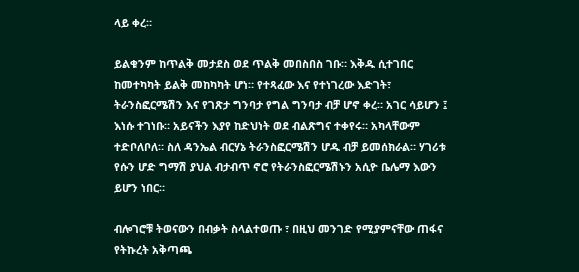ላይ ቀረ።

ይልቁንም ከጥልቅ መታደስ ወደ ጥልቅ መበስበስ ገቡ። እቅዱ ሲተገበር ከመተካካት ይልቅ መከካካት ሆነ። የተጻፈው እና የተነገረው እድገት፣ ትራንስፎርሜሽን እና የገጽታ ግንባታ የግል ግንባታ ብቻ ሆኖ ቀረ። አገር ሳይሆን ፤ እነሱ ተገነቡ። አይናችን እያየ ከድህነት ወደ ብልጽግና ተቀየሩ። አካላቸውም ተድቦለቦለ። ስለ ዳንኤል ብርሃኔ ትራንስፎርሜሽን ሆዱ ብቻ ይመሰክራል። ሃገሪቱ የሱን ሆድ ግማሽ ያህል ብታብጥ ኖሮ የትራንስፎርሜሽኑን አሲዮ ቤሌማ እውን ይሆን ነበር።

ብሎገሮቹ ትወናውን በብቃት ስላልተወጡ ፣ በዚህ መንገድ የሚያምናቸው ጠፋና የትኩረት አቅጣጫ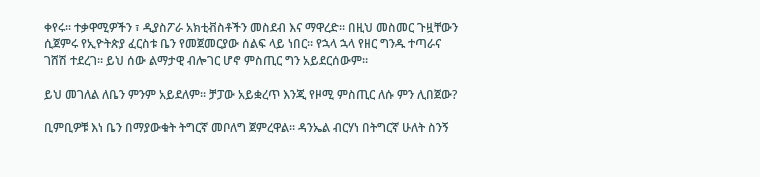ቀየሩ። ተቃዋሚዎችን ፣ ዲያስፖራ አክቲቭስቶችን መስደብ እና ማዋረድ። በዚህ መስመር ጉዟቸውን ሲጀምሩ የኢዮትጵያ ፈርስቱ ቤን የመጀመርያው ሰልፍ ላይ ነበር። የኋላ ኋላ የዘር ግንዱ ተጣራና ገሸሽ ተደረገ። ይህ ሰው ልማታዊ ብሎገር ሆኖ ምስጢር ግን አይደርሰውም።

ይህ መገለል ለቤን ምንም አይደለም። ቻፓው አይቋረጥ እንጂ የዞሚ ምስጢር ለሱ ምን ሊበጀው?

ቢምቢዎቹ እነ ቤን በማያውቁት ትግርኛ መቦለግ ጀምረዋል። ዳንኤል ብርሃነ በትግርኛ ሁለት ስንኝ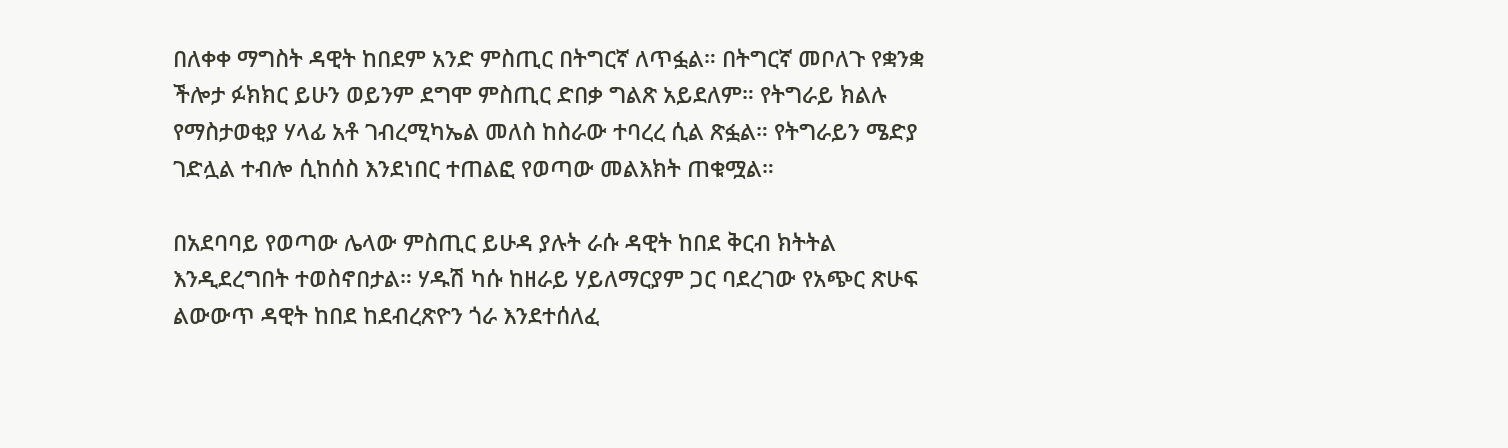በለቀቀ ማግስት ዳዊት ከበደም አንድ ምስጢር በትግርኛ ለጥፏል። በትግርኛ መቦለጉ የቋንቋ ችሎታ ፉክክር ይሁን ወይንም ደግሞ ምስጢር ድበቃ ግልጽ አይደለም። የትግራይ ክልሉ የማስታወቂያ ሃላፊ አቶ ገብረሚካኤል መለስ ከስራው ተባረረ ሲል ጽፏል። የትግራይን ሜድያ ገድሏል ተብሎ ሲከሰስ እንደነበር ተጠልፎ የወጣው መልእክት ጠቁሟል።

በአደባባይ የወጣው ሌላው ምስጢር ይሁዳ ያሉት ራሱ ዳዊት ከበደ ቅርብ ክትትል እንዲደረግበት ተወስኖበታል። ሃዱሽ ካሱ ከዘራይ ሃይለማርያም ጋር ባደረገው የአጭር ጽሁፍ ልውውጥ ዳዊት ከበደ ከደብረጽዮን ጎራ እንደተሰለፈ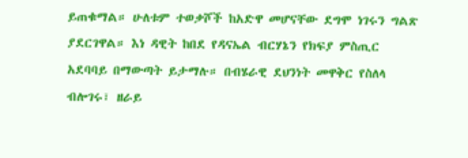ይጠቁማል። ሁለቱም ተወቃሾች ከአድዋ መሆናቸው ደግሞ ነገሩን ግልጽ ያደርገዋል። እነ ዳዊት ከበደ የዳናኤል ብርሃኔን የክፍያ ምስጢር አደባባይ በማውጣት ይታማሉ። በብሄራዊ ደህንነት መዋቅር የስለላ ብሎገሩ፣ ዘራይ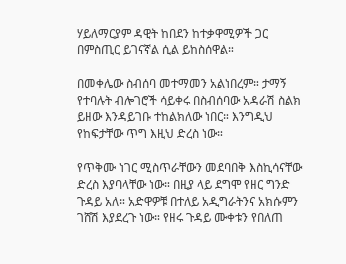ሃይለማርያም ዳዊት ከበደን ከተቃዋሚዎች ጋር በምስጢር ይገናኛል ሲል ይከስሰዋል።

በመቀሌው ስብሰባ መተማመን አልነበረም። ታማኝ የተባሉት ብሎገሮች ሳይቀሩ በስብሰባው አዳራሽ ስልክ ይዘው እንዳይገቡ ተከልክለው ነበር። እንግዲህ የከፍታቸው ጥግ እዚህ ድረስ ነው።

የጥቅሙ ነገር ሚስጥራቸውን መደባበቅ እስኪሳናቸው ድረስ እያባላቸው ነው። በዚያ ላይ ደግሞ የዘር ግንድ ጉዳይ አለ። አድዋዎቹ በተለይ አዲግራትንና አክሱምን ገሸሽ እያደረጉ ነው። የዘሩ ጉዳይ ሙቀቱን የበለጠ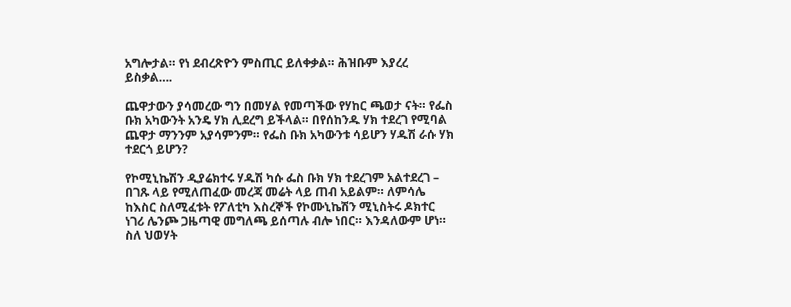አግሎታል። የነ ደብረጽዮን ምስጢር ይለቀቃል። ሕዝቡም እያረረ ይስቃል….

ጨዋታውን ያሳመረው ግን በመሃል የመጣችው የሃከር ጫወታ ናት። የፌስ ቡክ አካውንት አንዴ ሃክ ሊደረግ ይችላል። በየሰከንዱ ሃክ ተደረገ የሚባል ጨዋታ ማንንም አያሳምንም። የፌስ ቡክ አካውንቱ ሳይሆን ሃዱሽ ራሱ ሃክ ተደርጎ ይሆን?

የኮሚኒኬሽን ዲያሬክተሩ ሃዱሽ ካሱ ፌስ ቡክ ሃክ ተደረገም አልተደረገ – በገጹ ላይ የሚለጠፈው መረጃ መሬት ላይ ጠብ አይልም። ለምሳሌ ከእስር ስለሚፈቱት የፖለቲካ እስረኞች የኮሙኒኬሽን ሚኒስትሩ ዶክተር ነገሪ ሌንጮ ጋዜጣዊ መግለጫ ይሰጣሉ ብሎ ነበር። እንዳለውም ሆነ። ስለ ህወሃት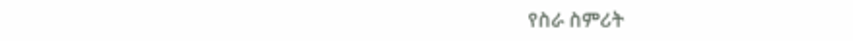የስራ ስምሪት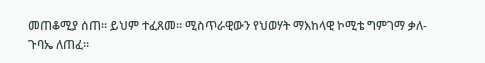መጠቆሚያ ሰጠ። ይህም ተፈጸመ። ሚስጥራዊውን የህወሃት ማእከላዊ ኮሚቴ ግምገማ ቃለ-ጉባኤ ለጠፈ።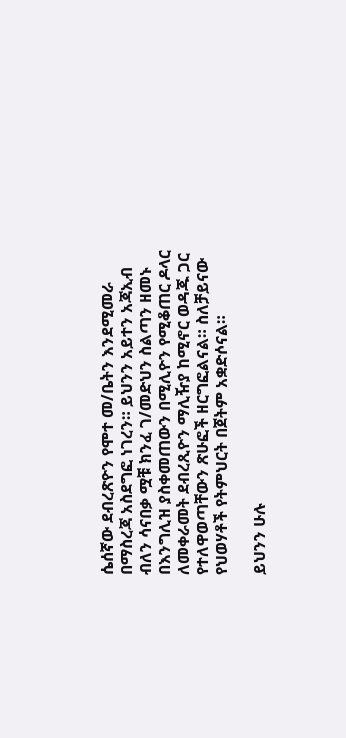ሴሰኛው ደብረጽዮን የሞተ መ/ቤትን እንደሚመራ በማስረጃ አስደግፎ ነገረን። ይህንን አይተን አጃኢብ ብለን ሳናበቃ ሟቹ ክንፈ ገ/መድህን ስልጣን ዘመኑ በእንግሊዝ ያስቀመጠውን በሚሊዮን የሚቆጠር ዶላር ለመቀራመት ደብረጺዮን ማሊዥያ ከሚኖር ወዳጁ ጋር የተለዋወጣቸውን ጽሁፎች ዘርግፎልናል። ስለቻይናው የህወሃቶች የትምህርት በጀትም አቋድሶናል።

ይህንን ሁሉ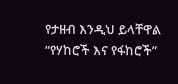የታዘብ እንዲህ ይላቸዋል “የሃከሮች እና የፋከሮች”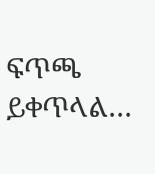ፍጥጫ ይቀጥላል…